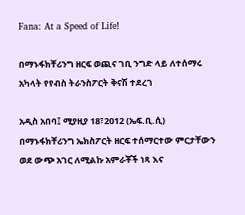Fana: At a Speed of Life!

በማኑፋክቸሪንግ ዘርፍ ወጪና ገቢ ንግድ ላይ ለተሰማሩ አካላት የየብስ ትራንስፖርት ቅናሽ ተደረገ

አዲስ አበባ፤ ሚያዚያ 18፣2012 (ኤፍ.ቢ.ሲ) በማኑፋክቸሪንግ ኤክስፖርት ዘርፍ ተሰማርተው ምርታቸውን ወደ ውጭ አገር ለሚልኩ አምራቾች ነጻ እና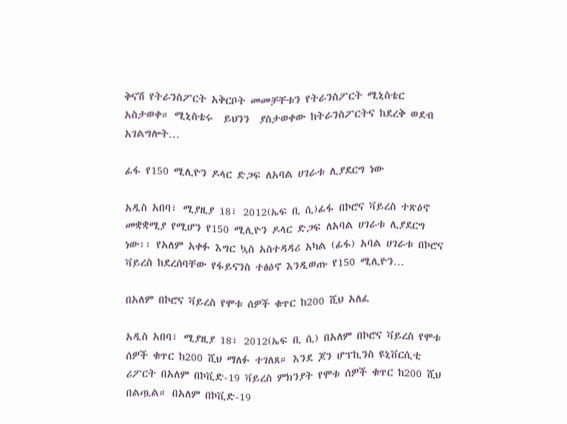ቅናሽ የትራንስፖርት አቅርቦት መመቻቸቱን የትራንስፖርት ሚኒስቴር አስታወቀ። ሚኒስቴሩ  ይህንን  ያስታወቀው ከትራንስፖርትና ከደረቅ ወደብ አገልግሎት…

ፊፋ የ150 ሚሊዮን ዶላር ድጋፍ ለአባል ሀገራቱ ሊያደርግ ነው

አዲስ አበባ፣ ሚያዚያ 18፣ 2012(ኤፍ ቢ ሲ)ፊፋ በኮሮና ቫይረስ ተጽዕኖ መቋቋሚያ የሚሆን የ150 ሚሊዮን ዶላር ድጋፍ ለአባል ሀገራቱ ሊያደርግ ነው፡፡ የአለም አቀፉ እግር ኳስ አስተዳዳሪ አካል (ፊፋ) አባል ሀገራቱ በኮሮና ቫይረስ ከደረሰባቸው የፋይናንስ ተፅዕኖ እንዲወጡ የ150 ሚሊዮን…

በአለም በኮሮና ቫይረስ የሞቱ ሰዎች ቁጥር ከ200 ሺህ አለፈ

አዲስ አበባ፣ ሚያዚያ 18፣ 2012(ኤፍ ቢ ሲ) በአለም በኮሮና ቫይረስ የሞቱ ሰዎች ቁጥር ከ200 ሺህ ማለፉ ተገለጸ። እንደ ጆን ሆፕኪንስ ዩኒቨርሲቲ ሪፖርት በአለም በኮቪድ-19 ቫይረስ ምክንያት የሞቱ ሰዎች ቁጥር ከ200 ሺህ በልጧል። በአለም በኮቪድ-19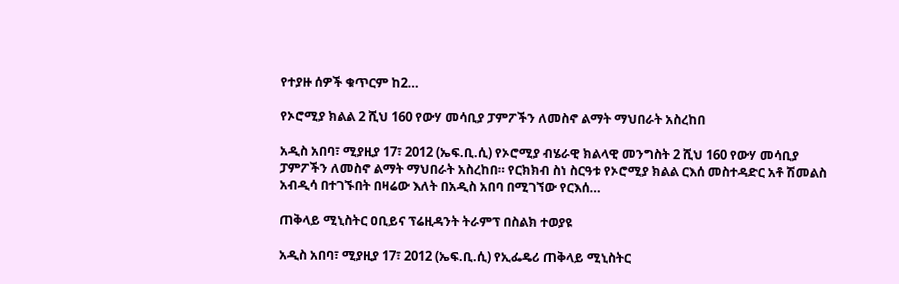የተያዙ ሰዎች ቁጥርም ከ2…

የኦሮሚያ ክልል 2 ሺህ 160 የውሃ መሳቢያ ፓምፖችን ለመስኖ ልማት ማህበራት አስረከበ

አዲስ አበባ፣ ሚያዚያ 17፣ 2012 (ኤፍ.ቢ.ሲ) የኦሮሚያ ብሄራዊ ክልላዊ መንግስት 2 ሺህ 160 የውሃ መሳቢያ ፓምፖችን ለመስኖ ልማት ማህበራት አስረከበ። የርክክብ ስነ ስርዓቱ የኦሮሚያ ክልል ርእሰ መስተዳድር አቶ ሽመልስ አብዲሳ በተገኙበት በዛሬው እለት በአዲስ አበባ በሚገኘው የርእሰ…

ጠቅላይ ሚኒስትር ዐቢይና ፕሬዚዳንት ትራምፕ በስልክ ተወያዩ

አዲስ አበባ፣ ሚያዚያ 17፣ 2012 (ኤፍ.ቢ.ሲ) የኢፌዴሪ ጠቅላይ ሚኒስትር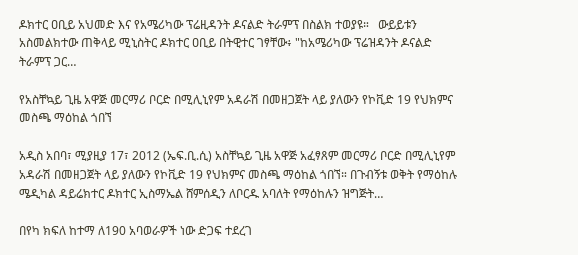ዶክተር ዐቢይ አህመድ እና የአሜሪካው ፕሬዚዳንት ዶናልድ ትራምፕ በስልክ ተወያዩ።   ውይይቱን አስመልክተው ጠቅላይ ሚኒስትር ዶክተር ዐቢይ በትዊተር ገፃቸው፥ "ከአሜሪካው ፕሬዝዳንት ዶናልድ ትራምፕ ጋር…

የአስቸኳይ ጊዜ አዋጅ መርማሪ ቦርድ በሚሊኒየም አዳራሽ በመዘጋጀት ላይ ያለውን የኮቪድ 19 የህክምና መስጫ ማዕከል ጎበኘ

አዲስ አበባ፣ ሚያዚያ 17፣ 2012 (ኤፍ.ቢ.ሲ) አስቸኳይ ጊዜ አዋጅ አፈፃጸም መርማሪ ቦርድ በሚሊኒየም አዳራሽ በመዘጋጀት ላይ ያለውን የኮቪድ 19 የህክምና መስጫ ማዕከል ጎበኘ። በጉብኝቱ ወቅት የማዕከሉ ሜዲካል ዳይሬክተር ዶክተር ኢስማኤል ሸምሰዲን ለቦርዱ አባለት የማዕከሉን ዝግጅት…

በየካ ክፍለ ከተማ ለ190 አባወራዎች ነው ድጋፍ ተደረገ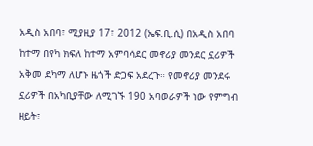አዲስ አበባ፣ ሚያዚያ 17፣ 2012 (ኤፍ.ቢ.ሲ) በአዲስ አበባ ከተማ በየካ ክፍለ ከተማ አምባሳደር መኖሪያ መንደር ኗሪዎች አቅመ ደካማ ለሆኑ ዜጎች ድጋፍ አደረጉ። የመኖሪያ መንደሩ ኗሪዎች በአካቢያቸው ለሚገኙ 190 አባወራዎች ነው የምግብ ዘይት፣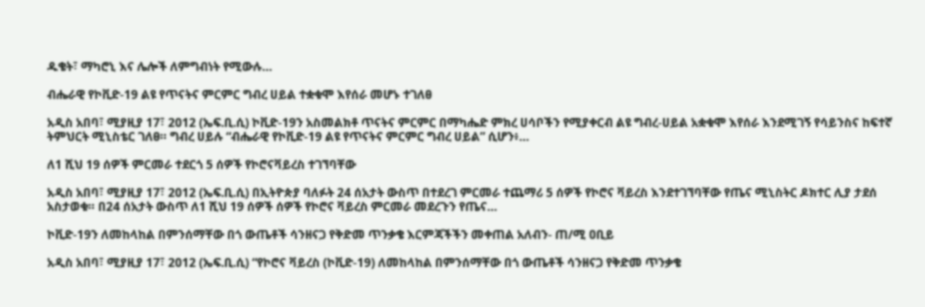ዱቄት፣ ማካሮኒ እና ሌሎች ለምግብነት የሚውሉ…

ብሔራዊ የኮቪድ-19 ልዩ የጥናትና ምርምር ግብረ ሀይል ተቋቁሞ እየሰራ መሆኑ ተገለፀ

አዲስ አበባ፣ ሚያዚያ 17፣ 2012 (ኤፍ.ቢ.ሲ) ኮቪድ-19ን አስመልክቶ ጥናትና ምርምር በማካሔድ ምክረ ሀሳቦችን የሚያቀርብ ልዩ ግብረ-ሀይል አቋቁሞ እየሰራ እንደሚገኝ የሳይንስና ከፍተኛ ትምህርት ሚኒስቴር ገለፀ። ግብረ ሀይሉ “ብሔራዊ የኮቪድ-19 ልዩ የጥናትና ምርምር ግብረ ሀይል” ሲሆን፥…

ለ1 ሺህ 19 ሰዎች ምርመራ ተደርጎ 5 ሰዎች የኮሮናቫይረስ ተገኘባቸው

አዲስ አበባ፣ ሚያዚያ 17፣ 2012 (ኤፍ.ቢ.ሲ) በኢትዮጵያ ባለፉት 24 ሰአታት ውስጥ በተደረገ ምርመራ ተጨማሪ 5 ሰዎች የኮሮና ቫይረስ እንደተገኘባቸው የጤና ሚኒስትር ዶክተር ሊያ ታደሰ አስታወቁ። በ24 ሰአታት ውስጥ ለ1 ሺህ 19 ሰዎች ሰዎች የኮሮና ቫይረስ ምርመራ መደረጉን የጤና…

ኮቪድ-19ን ለመከላከል በምንሰማቸው በጎ ውጤቶች ሳንዘናጋ የቅድመ ጥንቃቄ እርምጃችችን መቀጠል አለብን- ጠ/ሚ ዐቢይ

አዲስ አበባ፣ ሚያዚያ 17፣ 2012 (ኤፍ.ቢ.ሲ) “የኮሮና ቫይረስ (ኮቪድ-19) ለመከላከል በምንሰማቸው በጎ ውጤቶች ሳንዘናጋ የቅድመ ጥንቃቄ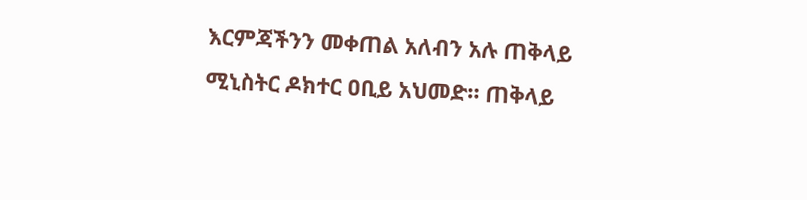እርምጃችንን መቀጠል አለብን አሉ ጠቅላይ ሚኒስትር ዶክተር ዐቢይ አህመድ። ጠቅላይ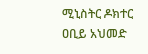ሚኒስትር ዶክተር ዐቢይ አህመድ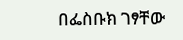በፌስቡክ ገፃቸው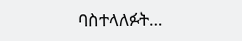ባስተላለፉት…